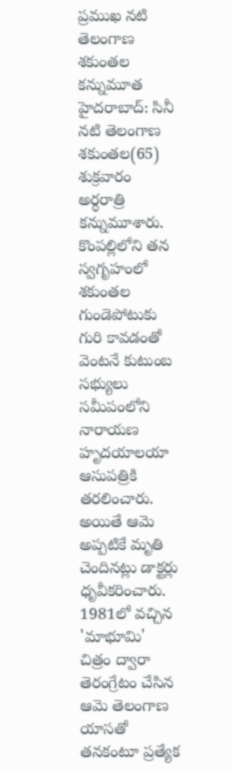ప్రముఖ నటి తెలంగాణ శకుంతల కన్నుమూత
హైదరాబాద్: సినీ నటి తెలంగాణ శకుంతల(65) శుక్రవారం అర్ధరాత్రి కన్నుమూశారు. కొంపల్లిలోని తన స్వగృహంలో శకుంతల గుండెపోటుకు గురి కావడంతో వెంటనే కుటుంబ సభ్యులు సమీపంలోని నారాయణ హృదయాలయా ఆసుపత్రికి తరలించారు. అయితే ఆమె అప్పటికే మృతి చెందినట్లు డాక్టర్లు ధృవీకరించారు.
1981లో వచ్చిన 'మాభూమి' చిత్రం ద్వారా తెరంగ్రేటం చేసిన ఆమె తెలంగాణ యాసతో తనకంటూ ప్రత్యేక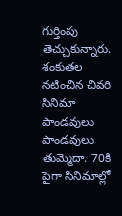గుర్తింపు తెచ్చుకున్నారు. శంకుతల నటించిన చివరి సినిమా పాండవులు పాండవులు తుమ్మెదా. 70కి పైగా సినిమాల్లో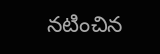నటించిన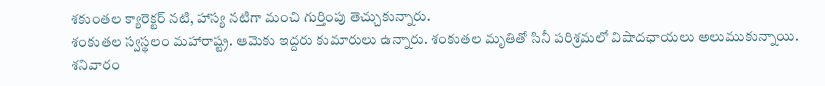శకుంతల క్యారెక్టర్ నటి, హాస్య నటిగా మంచి గుర్తింపు తెచ్చుకున్నారు.
శంకుతల స్వస్థలం మహారాష్ట్ర. ఆమెకు ఇద్దరు కుమారులు ఉన్నారు. శంకుతల మృతితో సినీ పరిశ్రమలో విషాదఛాయలు అలుముకున్నాయి. శనివారం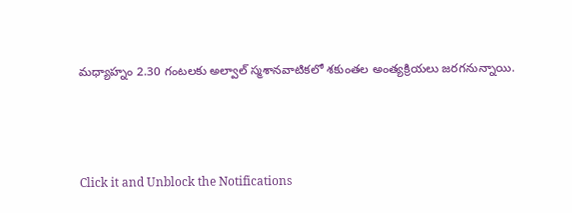మధ్యాహ్నం 2.30 గంటలకు అల్వాల్ స్మశానవాటికలో శకుంతల అంత్యక్రియలు జరగనున్నాయి.



Click it and Unblock the Notifications